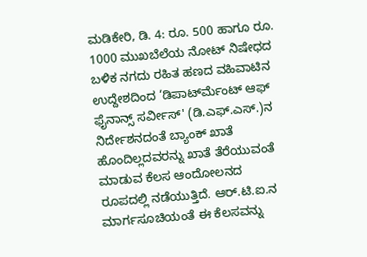ಮಡಿಕೇರಿ, ಡಿ. 4: ರೂ. 500 ಹಾಗೂ ರೂ. 1000 ಮುಖಬೆಲೆಯ ನೋಟ್ ನಿಷೇಧದ ಬಳಿಕ ನಗದು ರಹಿತ ಹಣದ ವಹಿವಾಟಿನ ಉದ್ದೇಶದಿಂದ ‘ಡಿಪಾರ್ಟ್‍ಮೆಂಟ್ ಆಫ್ ಫೈನಾನ್ಸ್ ಸರ್ವೀಸ್' (ಡಿ.ಎಫ್.ಎಸ್.)ನ ನಿರ್ದೇಶನದಂತೆ ಬ್ಯಾಂಕ್ ಖಾತೆ ಹೊಂದಿಲ್ಲದವರನ್ನು ಖಾತೆ ತೆರೆಯುವಂತೆ ಮಾಡುವ ಕೆಲಸ ಆಂದೋಲನದ ರೂಪದಲ್ಲಿ ನಡೆಯುತ್ತಿದೆ. ಆರ್.ಟಿ.ಐ.ನ ಮಾರ್ಗಸೂಚಿಯಂತೆ ಈ ಕೆಲಸವನ್ನು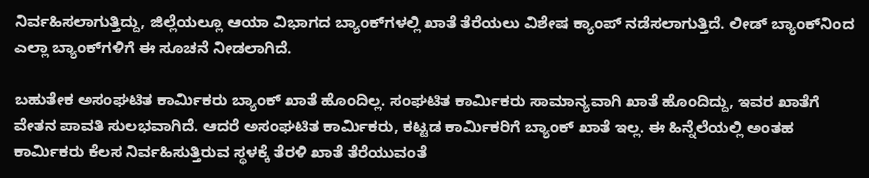ನಿರ್ವಹಿಸಲಾಗುತ್ತಿದ್ದು, ಜಿಲ್ಲೆಯಲ್ಲೂ ಆಯಾ ವಿಭಾಗದ ಬ್ಯಾಂಕ್‍ಗಳಲ್ಲಿ ಖಾತೆ ತೆರೆಯಲು ವಿಶೇಷ ಕ್ಯಾಂಪ್ ನಡೆಸಲಾಗುತ್ತಿದೆ. ಲೀಡ್ ಬ್ಯಾಂಕ್‍ನಿಂದ ಎಲ್ಲಾ ಬ್ಯಾಂಕ್‍ಗಳಿಗೆ ಈ ಸೂಚನೆ ನೀಡಲಾಗಿದೆ.

ಬಹುತೇಕ ಅಸಂಘಟಿತ ಕಾರ್ಮಿಕರು ಬ್ಯಾಂಕ್ ಖಾತೆ ಹೊಂದಿಲ್ಲ. ಸಂಘಟಿತ ಕಾರ್ಮಿಕರು ಸಾಮಾನ್ಯವಾಗಿ ಖಾತೆ ಹೊಂದಿದ್ದು, ಇವರ ಖಾತೆಗೆ ವೇತನ ಪಾವತಿ ಸುಲಭವಾಗಿದೆ. ಆದರೆ ಅಸಂಘಟಿತ ಕಾರ್ಮಿಕರು, ಕಟ್ಟಡ ಕಾರ್ಮಿಕರಿಗೆ ಬ್ಯಾಂಕ್ ಖಾತೆ ಇಲ್ಲ. ಈ ಹಿನ್ನೆಲೆಯಲ್ಲಿ ಅಂತಹ ಕಾರ್ಮಿಕರು ಕೆಲಸ ನಿರ್ವಹಿಸುತ್ತಿರುವ ಸ್ಥಳಕ್ಕೆ ತೆರಳಿ ಖಾತೆ ತೆರೆಯುವಂತೆ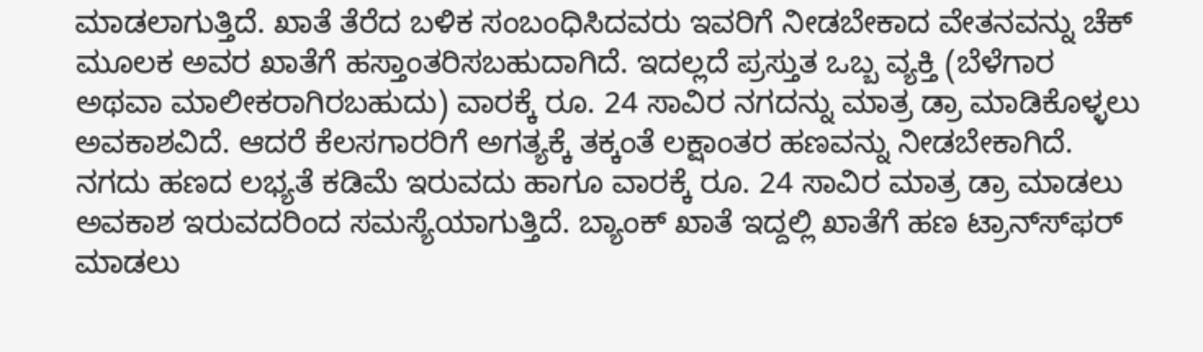ಮಾಡಲಾಗುತ್ತಿದೆ. ಖಾತೆ ತೆರೆದ ಬಳಿಕ ಸಂಬಂಧಿಸಿದವರು ಇವರಿಗೆ ನೀಡಬೇಕಾದ ವೇತನವನ್ನು ಚೆಕ್ ಮೂಲಕ ಅವರ ಖಾತೆಗೆ ಹಸ್ತಾಂತರಿಸಬಹುದಾಗಿದೆ. ಇದಲ್ಲದೆ ಪ್ರಸ್ತುತ ಒಬ್ಬ ವ್ಯಕ್ತಿ (ಬೆಳೆಗಾರ ಅಥವಾ ಮಾಲೀಕರಾಗಿರಬಹುದು) ವಾರಕ್ಕೆ ರೂ. 24 ಸಾವಿರ ನಗದನ್ನು ಮಾತ್ರ ಡ್ರಾ ಮಾಡಿಕೊಳ್ಳಲು ಅವಕಾಶವಿದೆ. ಆದರೆ ಕೆಲಸಗಾರರಿಗೆ ಅಗತ್ಯಕ್ಕೆ ತಕ್ಕಂತೆ ಲಕ್ಷಾಂತರ ಹಣವನ್ನು ನೀಡಬೇಕಾಗಿದೆ. ನಗದು ಹಣದ ಲಭ್ಯತೆ ಕಡಿಮೆ ಇರುವದು ಹಾಗೂ ವಾರಕ್ಕೆ ರೂ. 24 ಸಾವಿರ ಮಾತ್ರ ಡ್ರಾ ಮಾಡಲು ಅವಕಾಶ ಇರುವದರಿಂದ ಸಮಸ್ಯೆಯಾಗುತ್ತಿದೆ. ಬ್ಯಾಂಕ್ ಖಾತೆ ಇದ್ದಲ್ಲಿ ಖಾತೆಗೆ ಹಣ ಟ್ರಾನ್ಸ್‍ಫರ್ ಮಾಡಲು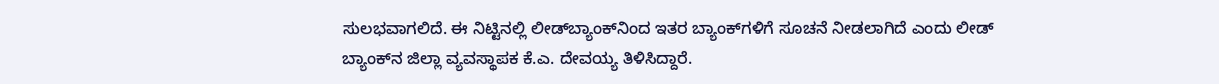ಸುಲಭವಾಗಲಿದೆ. ಈ ನಿಟ್ಟಿನಲ್ಲಿ ಲೀಡ್‍ಬ್ಯಾಂಕ್‍ನಿಂದ ಇತರ ಬ್ಯಾಂಕ್‍ಗಳಿಗೆ ಸೂಚನೆ ನೀಡಲಾಗಿದೆ ಎಂದು ಲೀಡ್ ಬ್ಯಾಂಕ್‍ನ ಜಿಲ್ಲಾ ವ್ಯವಸ್ಥಾಪಕ ಕೆ.ಎ. ದೇವಯ್ಯ ತಿಳಿಸಿದ್ದಾರೆ.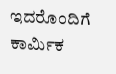ಇದರೊಂದಿಗೆ ಕಾರ್ಮಿಕ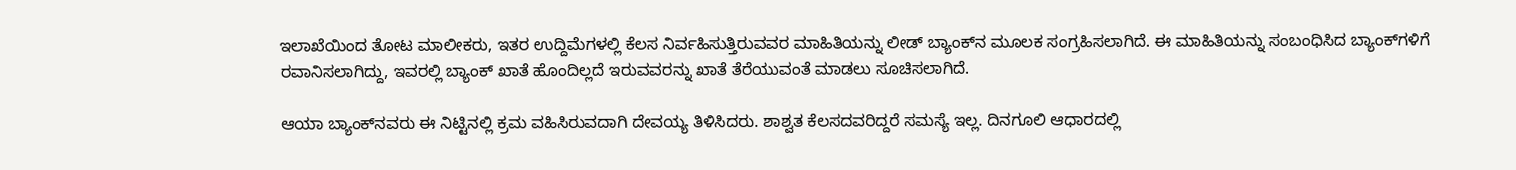ಇಲಾಖೆಯಿಂದ ತೋಟ ಮಾಲೀಕರು, ಇತರ ಉದ್ದಿಮೆಗಳಲ್ಲಿ ಕೆಲಸ ನಿರ್ವಹಿಸುತ್ತಿರುವವರ ಮಾಹಿತಿಯನ್ನು ಲೀಡ್ ಬ್ಯಾಂಕ್‍ನ ಮೂಲಕ ಸಂಗ್ರಹಿಸಲಾಗಿದೆ. ಈ ಮಾಹಿತಿಯನ್ನು ಸಂಬಂಧಿಸಿದ ಬ್ಯಾಂಕ್‍ಗಳಿಗೆ ರವಾನಿಸಲಾಗಿದ್ದು, ಇವರಲ್ಲಿ ಬ್ಯಾಂಕ್ ಖಾತೆ ಹೊಂದಿಲ್ಲದೆ ಇರುವವರನ್ನು ಖಾತೆ ತೆರೆಯುವಂತೆ ಮಾಡಲು ಸೂಚಿಸಲಾಗಿದೆ.

ಆಯಾ ಬ್ಯಾಂಕ್‍ನವರು ಈ ನಿಟ್ಟಿನಲ್ಲಿ ಕ್ರಮ ವಹಿಸಿರುವದಾಗಿ ದೇವಯ್ಯ ತಿಳಿಸಿದರು. ಶಾಶ್ವತ ಕೆಲಸದವರಿದ್ದರೆ ಸಮಸ್ಯೆ ಇಲ್ಲ. ದಿನಗೂಲಿ ಆಧಾರದಲ್ಲಿ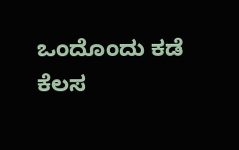ಒಂದೊಂದು ಕಡೆ ಕೆಲಸ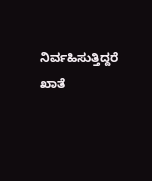ನಿರ್ವಹಿಸುತ್ತಿದ್ದರೆ ಖಾತೆ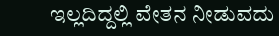ಇಲ್ಲದಿದ್ದಲ್ಲಿ ವೇತನ ನೀಡುವದು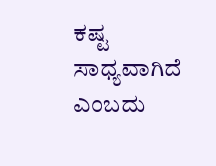ಕಷ್ಟ ಸಾಧ್ಯವಾಗಿದೆ ಎಂಬದು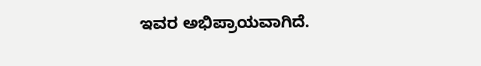ಇವರ ಅಭಿಪ್ರಾಯವಾಗಿದೆ.